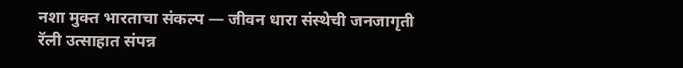नशा मुक्त भारताचा संकल्प — जीवन धारा संस्थेची जनजागृती रॅली उत्साहात संपन्न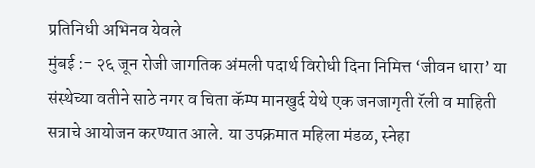प्रतिनिधी अभिनव येवले
मुंबई :- २६ जून रोजी जागतिक अंमली पदार्थ विरोधी दिना निमित्त ‘जीवन धारा’ या संस्थेच्या वतीने साठे नगर व चिता कॅम्प मानखुर्द येथे एक जनजागृती रॅली व माहिती सत्राचे आयोजन करण्यात आले. या उपक्रमात महिला मंडळ, स्नेहा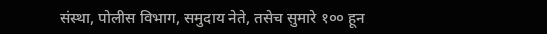संस्था, पोलीस विभाग, समुदाय नेते, तसेच सुमारे १०० हून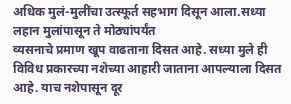अधिक मुलं-मुलींचा उत्स्फूर्त सहभाग दिसून आला.सध्या लहान मुलांपासून ते मोठ्यांपर्यंत
व्यसनाचे प्रमाण खूप वाढताना दिसत आहे. सध्या मुले ही विविध प्रकारच्या नशेच्या आहारी जाताना आपल्याला दिसत आहे. याच नशेपासून दूर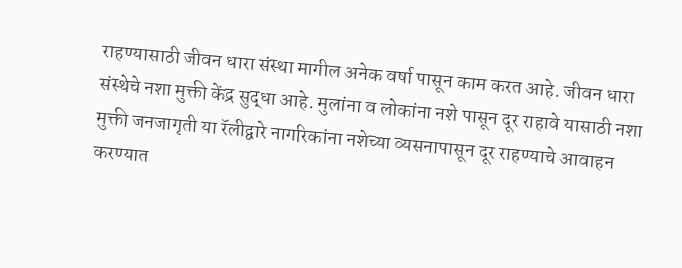राहण्यासाठी जीवन धारा संस्था मागील अनेक वर्षा पासून काम करत आहे. जीवन धारा संस्थेचे नशा मुक्ती केंद्र सुद्धा आहे. मुलांना व लोकांना नशे पासून दूर राहावे यासाठी नशा मुक्ती जनजागृती या रॅलीद्वारे नागरिकांना नशेच्या व्यसनापासून दूर राहण्याचे आवाहन करण्यात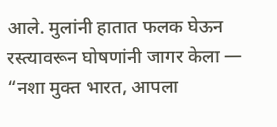आले. मुलांनी हातात फलक घेऊन रस्त्यावरून घोषणांनी जागर केला — “नशा मुक्त भारत, आपला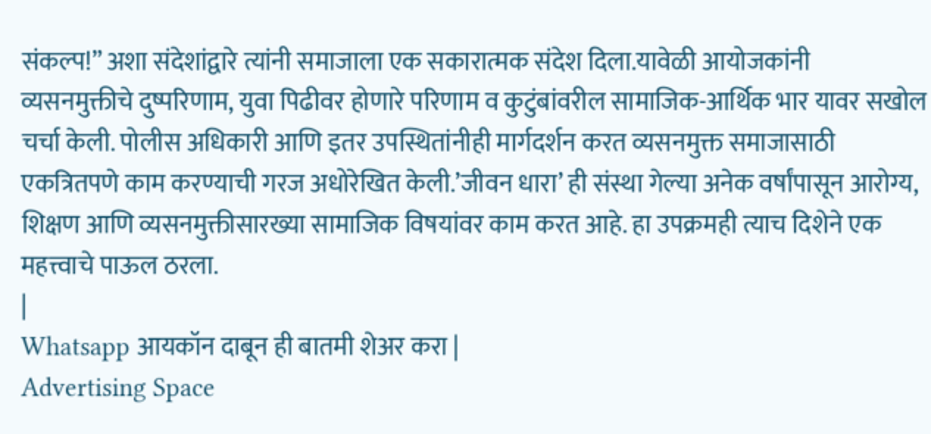संकल्प!” अशा संदेशांद्वारे त्यांनी समाजाला एक सकारात्मक संदेश दिला.यावेळी आयोजकांनी व्यसनमुक्तीचे दुष्परिणाम, युवा पिढीवर होणारे परिणाम व कुटुंबांवरील सामाजिक-आर्थिक भार यावर सखोल चर्चा केली. पोलीस अधिकारी आणि इतर उपस्थितांनीही मार्गदर्शन करत व्यसनमुक्त समाजासाठी एकत्रितपणे काम करण्याची गरज अधोरेखित केली.’जीवन धारा’ ही संस्था गेल्या अनेक वर्षांपासून आरोग्य, शिक्षण आणि व्यसनमुक्तीसारख्या सामाजिक विषयांवर काम करत आहे. हा उपक्रमही त्याच दिशेने एक महत्त्वाचे पाऊल ठरला.
|
Whatsapp आयकॉन दाबून ही बातमी शेअर करा |
Advertising Space